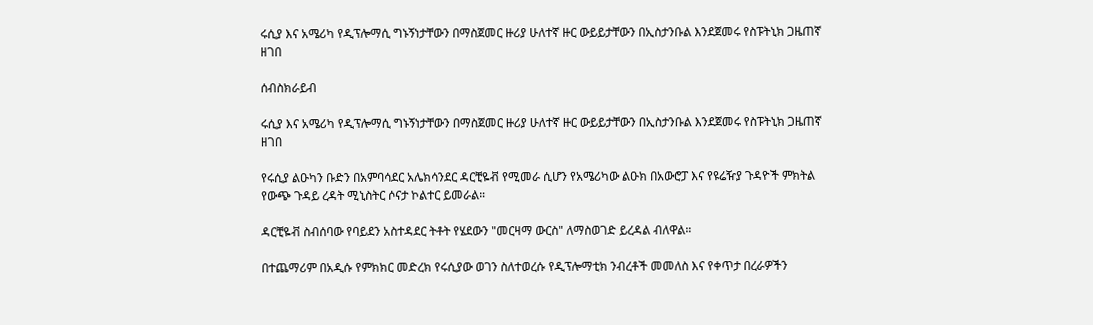ሩሲያ እና አሜሪካ የዲፕሎማሲ ግኑኝነታቸውን በማስጀመር ዙሪያ ሁለተኛ ዙር ውይይታቸውን በኢስታንቡል እንደጀመሩ የስፑትኒክ ጋዜጠኛ ዘገበ

ሰብስክራይብ

ሩሲያ እና አሜሪካ የዲፕሎማሲ ግኑኝነታቸውን በማስጀመር ዙሪያ ሁለተኛ ዙር ውይይታቸውን በኢስታንቡል እንደጀመሩ የስፑትኒክ ጋዜጠኛ ዘገበ

የሩሲያ ልዑካን ቡድን በአምባሳደር አሌክሳንደር ዳርቺዬቭ የሚመራ ሲሆን የአሜሪካው ልዑክ በአውሮፓ እና የዩሬዥያ ጉዳዮች ምክትል የውጭ ጉዳይ ረዳት ሚኒስትር ሶናታ ኮልተር ይመራል።

ዳርቺዬቭ ስብሰባው የባይደን አስተዳደር ትቶት የሄደውን "መርዛማ ውርስ" ለማስወገድ ይረዳል ብለዋል።

በተጨማሪም በአዲሱ የምክክር መድረክ የሩሲያው ወገን ስለተወረሱ የዲፕሎማቲክ ንብረቶች መመለስ እና የቀጥታ በረራዎችን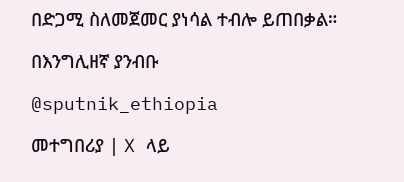በድጋሚ ስለመጀመር ያነሳል ተብሎ ይጠበቃል።

በእንግሊዘኛ ያንብቡ

@sputnik_ethiopia

መተግበሪያ | X ላይ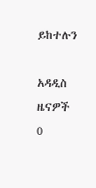ይከተሉን

አዳዲስ ዜናዎች
0